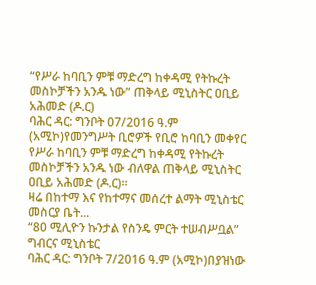“የሥራ ከባቢን ምቹ ማድረግ ከቀዳሚ የትኩረት መስኮቻችን አንዱ ነው” ጠቅላይ ሚኒስትር ዐቢይ አሕመድ (ዶ.ር)
ባሕር ዳር: ግንቦት 07/2016 ዓ.ም (አሚኮ)የመንግሥት ቢሮዎች የቢሮ ከባቢን መቀየር የሥራ ከባቢን ምቹ ማድረግ ከቀዳሚ የትኩረት መስኮቻችን አንዱ ነው ብለዋል ጠቅላይ ሚኒስትር ዐቢይ አሕመድ (ዶ.ር)።
ዛሬ በከተማ እና የከተማና መሰረተ ልማት ሚኒስቴር መስርያ ቤት...
“80 ሚሊዮን ኩንታል የስንዴ ምርት ተሠብሥቧል” ግብርና ሚኒስቴር
ባሕር ዳር: ግንቦት 7/2016 ዓ.ም (አሚኮ)በያዝነው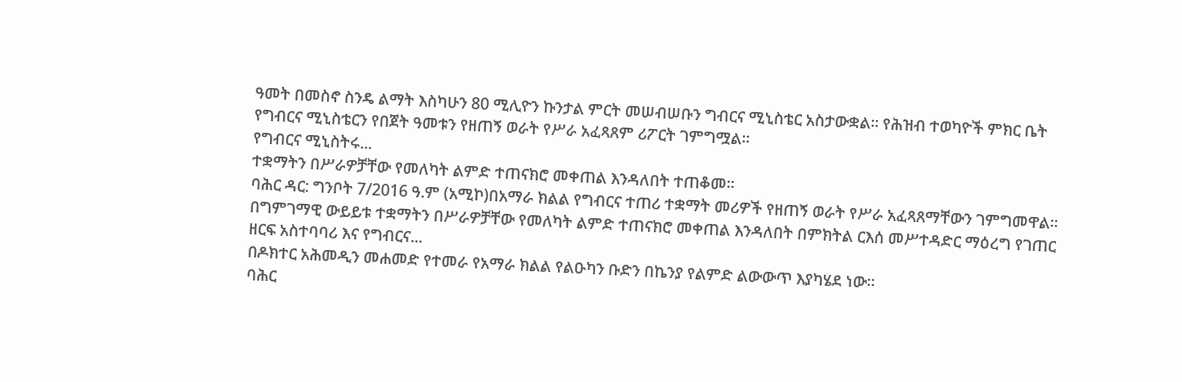ዓመት በመስኖ ስንዴ ልማት እስካሁን 80 ሚሊዮን ኩንታል ምርት መሠብሠቡን ግብርና ሚኒስቴር አስታውቋል። የሕዝብ ተወካዮች ምክር ቤት የግብርና ሚኒስቴርን የበጀት ዓመቱን የዘጠኝ ወራት የሥራ አፈጻጸም ሪፖርት ገምግሟል።
የግብርና ሚኒስትሩ...
ተቋማትን በሥራዎቻቸው የመለካት ልምድ ተጠናክሮ መቀጠል እንዳለበት ተጠቆመ።
ባሕር ዳር: ግንቦት 7/2016 ዓ.ም (አሚኮ)በአማራ ክልል የግብርና ተጠሪ ተቋማት መሪዎች የዘጠኝ ወራት የሥራ አፈጻጸማቸውን ገምግመዋል። በግምገማዊ ውይይቱ ተቋማትን በሥራዎቻቸው የመለካት ልምድ ተጠናክሮ መቀጠል እንዳለበት በምክትል ርእሰ መሥተዳድር ማዕረግ የገጠር ዘርፍ አስተባባሪ እና የግብርና...
በዶክተር አሕመዲን መሐመድ የተመራ የአማራ ክልል የልዑካን ቡድን በኬንያ የልምድ ልውውጥ እያካሄደ ነው።
ባሕር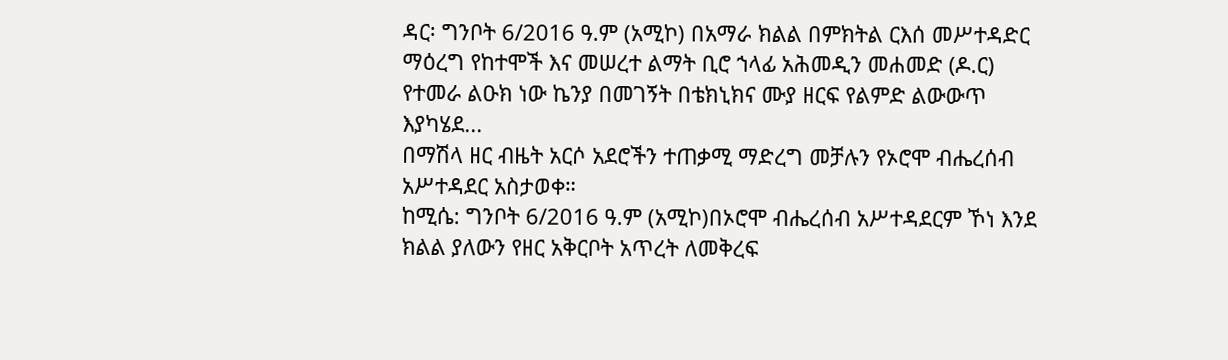ዳር፡ ግንቦት 6/2016 ዓ.ም (አሚኮ) በአማራ ክልል በምክትል ርእሰ መሥተዳድር ማዕረግ የከተሞች እና መሠረተ ልማት ቢሮ ኀላፊ አሕመዲን መሐመድ (ዶ.ር) የተመራ ልዑክ ነው ኬንያ በመገኝት በቴክኒክና ሙያ ዘርፍ የልምድ ልውውጥ እያካሄደ...
በማሽላ ዘር ብዜት አርሶ አደሮችን ተጠቃሚ ማድረግ መቻሉን የኦሮሞ ብሔረሰብ አሥተዳደር አስታወቀ።
ከሚሴ: ግንቦት 6/2016 ዓ.ም (አሚኮ)በኦሮሞ ብሔረሰብ አሥተዳደርም ኾነ እንደ ክልል ያለውን የዘር አቅርቦት አጥረት ለመቅረፍ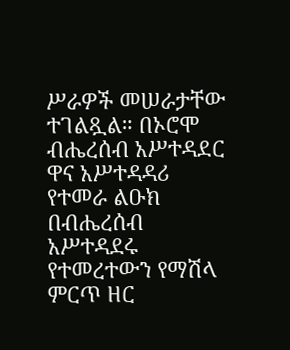ሥራዎች መሠራታቸው ተገልጿል። በኦሮሞ ብሔረሰብ አሥተዳደር ዋና አሥተዳዳሪ የተመራ ልዑክ በብሔረሰብ አሥተዳደሩ የተመረተውን የማሽላ ምርጥ ዘር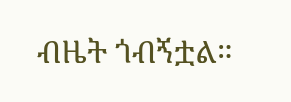ብዜት ጎብኝቷል።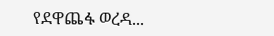የደዋጨፋ ወረዳ...